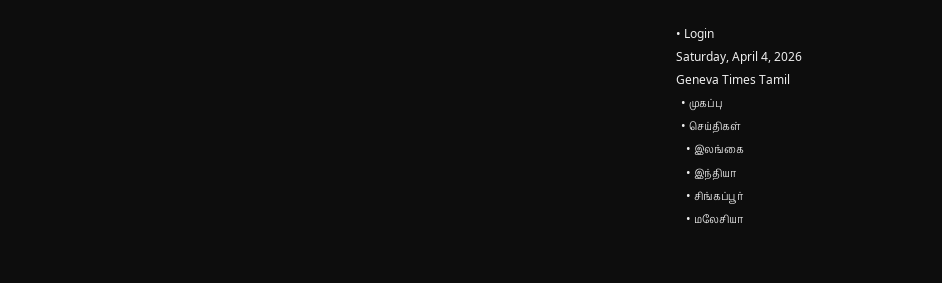• Login
Saturday, April 4, 2026
Geneva Times Tamil
  • முகப்பு
  • செய்திகள்
    • இலங்கை
    • இந்தியா
    • சிங்கப்பூர்
    • மலேசியா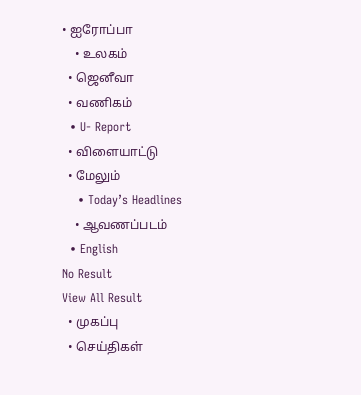• ஐரோப்பா
    • உலகம்
  • ஜெனீவா
  • வணிகம்
  • U- Report
  • விளையாட்டு
  • மேலும்
    • Today’s Headlines
    • ஆவணப்படம்
  • English
No Result
View All Result
  • முகப்பு
  • செய்திகள்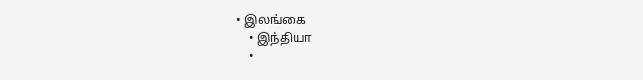• இலங்கை
    • இந்தியா
    •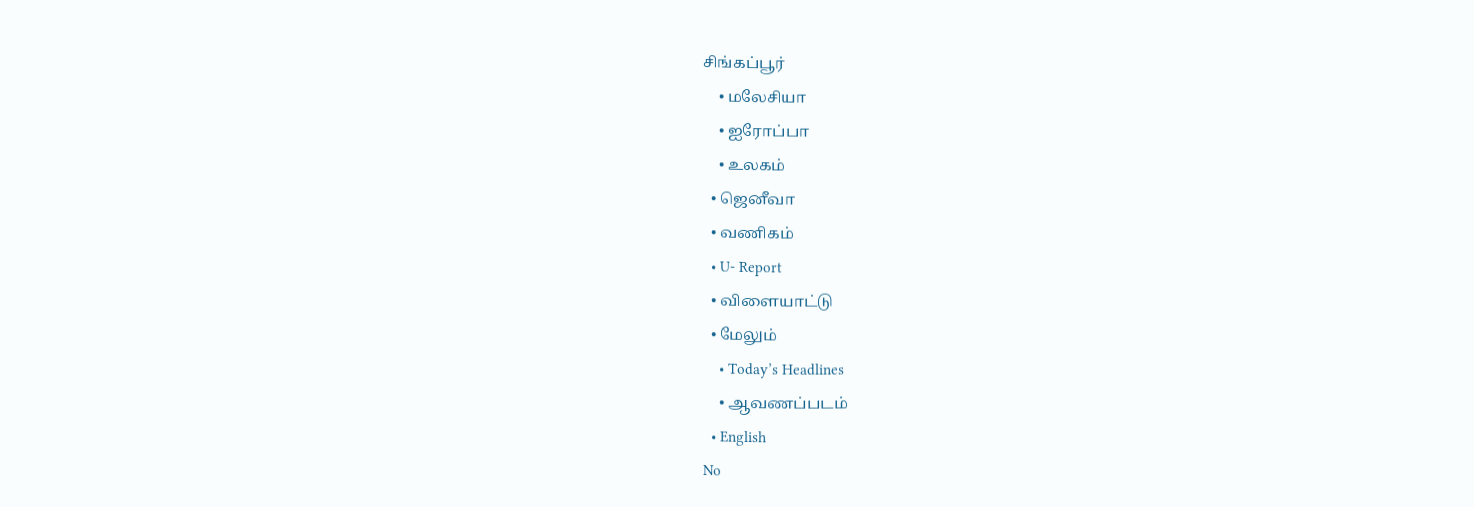சிங்கப்பூர்
    • மலேசியா
    • ஐரோப்பா
    • உலகம்
  • ஜெனீவா
  • வணிகம்
  • U- Report
  • விளையாட்டு
  • மேலும்
    • Today’s Headlines
    • ஆவணப்படம்
  • English
No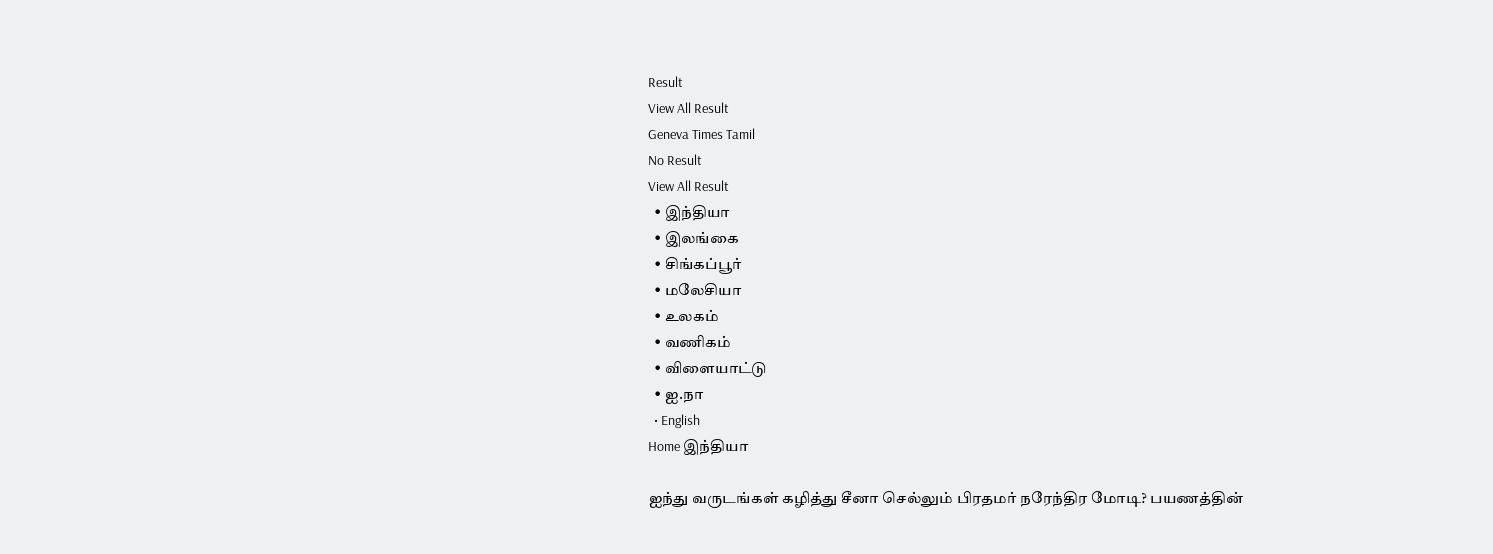Result
View All Result
Geneva Times Tamil
No Result
View All Result
  • இந்தியா
  • இலங்கை
  • சிங்கப்பூர்
  • மலேசியா
  • உலகம்
  • வணிகம்
  • விளையாட்டு
  • ஐ.நா
  • English
Home இந்தியா

ஐந்து வருடங்கள் கழித்து சீனா செல்லும் பிரதமர் நரேந்திர மோடி? பயணத்தின்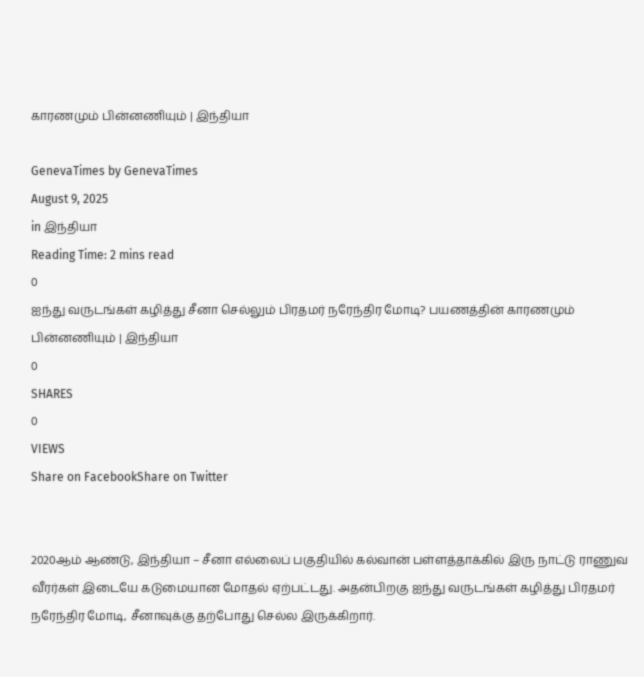காரணமும் பின்னணியும் | இந்தியா

GenevaTimes by GenevaTimes
August 9, 2025
in இந்தியா
Reading Time: 2 mins read
0
ஐந்து வருடங்கள் கழித்து சீனா செல்லும் பிரதமர் நரேந்திர மோடி? பயணத்தின் காரணமும் பின்னணியும் | இந்தியா
0
SHARES
0
VIEWS
Share on FacebookShare on Twitter


2020ஆம் ஆண்டு, இந்தியா – சீனா எல்லைப் பகுதியில் கல்வான் பள்ளத்தாக்கில் இரு நாட்டு ராணுவ வீரர்கள் இடையே கடுமையான மோதல் ஏற்பட்டது. அதன்பிறகு ஐந்து வருடங்கள் கழித்து பிரதமர் நரேந்திர மோடி, சீனாவுக்கு தற்போது செல்ல இருக்கிறார்.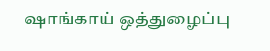ஷாங்காய் ஒத்துழைப்பு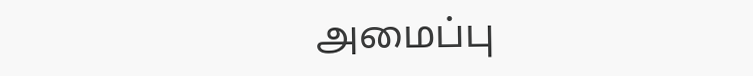அமைப்பு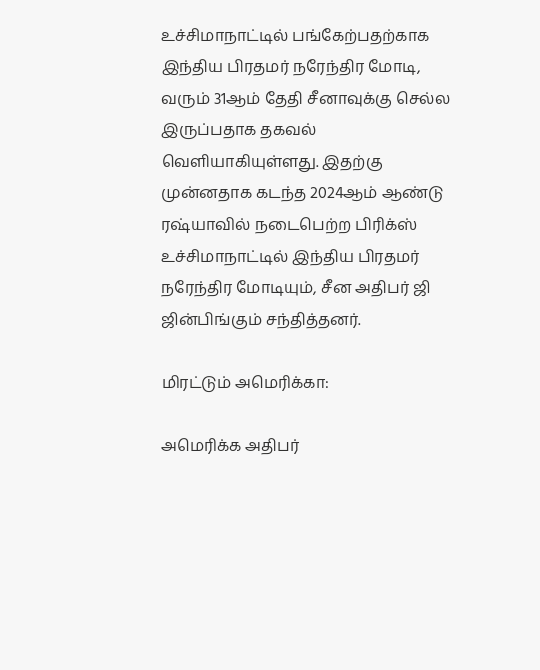உச்சிமாநாட்டில் பங்கேற்பதற்காக இந்திய பிரதமர் நரேந்திர மோடி, வரும் 31ஆம் தேதி சீனாவுக்கு செல்ல இருப்பதாக தகவல் வெளியாகியுள்ளது. இதற்கு முன்னதாக கடந்த 2024ஆம் ஆண்டு ரஷ்யாவில் நடைபெற்ற பிரிக்ஸ் உச்சிமாநாட்டில் இந்திய பிரதமர் நரேந்திர மோடியும், சீன அதிபர் ஜி ஜின்பிங்கும் சந்தித்தனர்.

மிரட்டும் அமெரிக்கா:

அமெரிக்க அதிபர்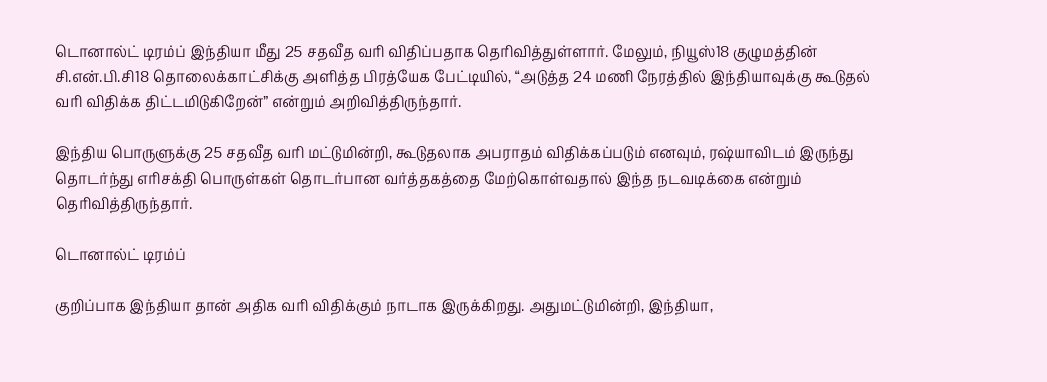டொனால்ட் டிரம்ப் இந்தியா மீது 25 சதவீத வரி விதிப்பதாக தெரிவித்துள்ளார். மேலும், நியூஸ்18 குழுமத்தின் சி.என்.பி.சி18 தொலைக்காட்சிக்கு அளித்த பிரத்யேக பேட்டியில், “அடுத்த 24 மணி நேரத்தில் இந்தியாவுக்கு கூடுதல் வரி விதிக்க திட்டமிடுகிறேன்” என்றும் அறிவித்திருந்தார்.

இந்திய பொருளுக்கு 25 சதவீத வரி மட்டுமின்றி, கூடுதலாக அபராதம் விதிக்கப்படும் எனவும், ரஷ்யாவிடம் இருந்து தொடர்ந்து எரிசக்தி பொருள்கள் தொடர்பான வர்த்தகத்தை மேற்கொள்வதால் இந்த நடவடிக்கை என்றும் தெரிவித்திருந்தார்.

டொனால்ட் டிரம்ப்

குறிப்பாக இந்தியா தான் அதிக வரி விதிக்கும் நாடாக இருக்கிறது. அதுமட்டுமின்றி, இந்தியா,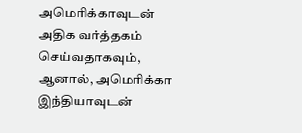அமெரிக்காவுடன் அதிக வர்த்தகம் செய்வதாகவும், ஆனால், அமெரிக்கா இந்தியாவுடன்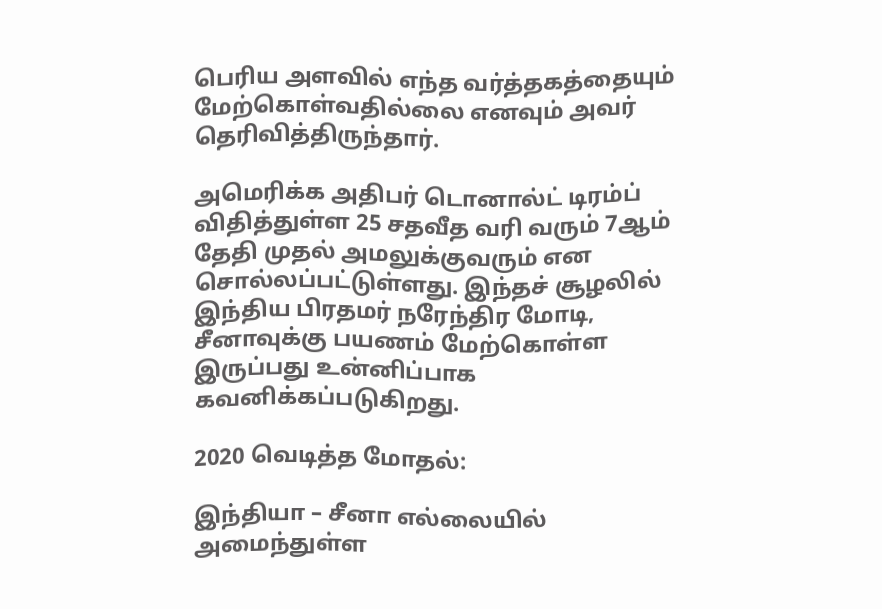பெரிய அளவில் எந்த வர்த்தகத்தையும் மேற்கொள்வதில்லை எனவும் அவர் தெரிவித்திருந்தார்.

அமெரிக்க அதிபர் டொனால்ட் டிரம்ப் விதித்துள்ள 25 சதவீத வரி வரும் 7ஆம் தேதி முதல் அமலுக்குவரும் என சொல்லப்பட்டுள்ளது. இந்தச் சூழலில் இந்திய பிரதமர் நரேந்திர மோடி, சீனாவுக்கு பயணம் மேற்கொள்ள இருப்பது உன்னிப்பாக கவனிக்கப்படுகிறது.

2020 வெடித்த மோதல்:

இந்தியா – சீனா எல்லையில் அமைந்துள்ள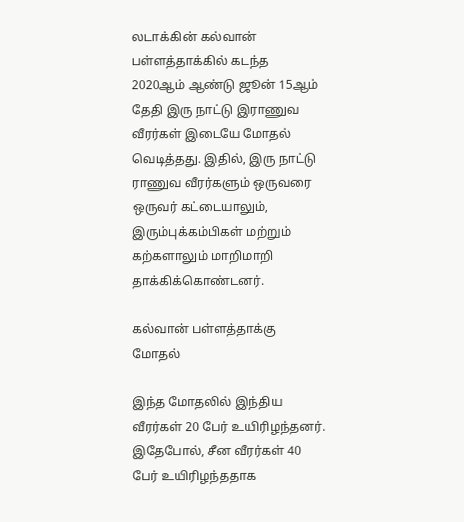லடாக்கின் கல்வான் பள்ளத்தாக்கில் கடந்த 2020ஆம் ஆண்டு ஜூன் 15ஆம் தேதி இரு நாட்டு இராணுவ வீரர்கள் இடையே மோதல் வெடித்தது. இதில், இரு நாட்டு ராணுவ வீரர்களும் ஒருவரை ஒருவர் கட்டையாலும், இரும்புக்கம்பிகள் மற்றும் கற்களாலும் மாறிமாறி தாக்கிக்கொண்டனர்.

கல்வான் பள்ளத்தாக்கு மோதல்

இந்த மோதலில் இந்திய வீரர்கள் 20 பேர் உயிரிழந்தனர். இதேபோல், சீன வீரர்கள் 40 பேர் உயிரிழந்ததாக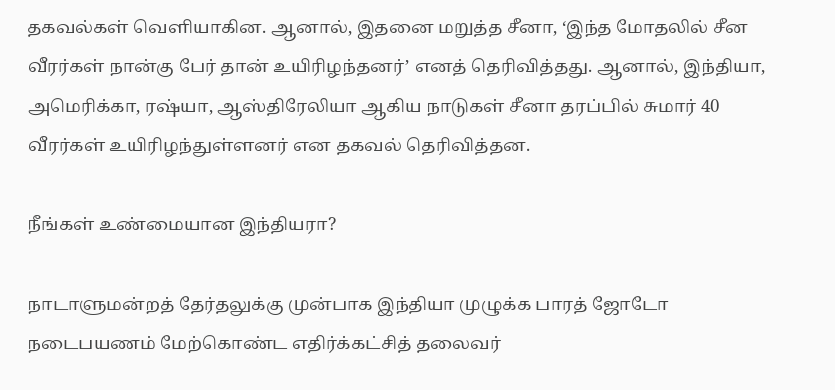தகவல்கள் வெளியாகின. ஆனால், இதனை மறுத்த சீனா, ‘இந்த மோதலில் சீன வீரர்கள் நான்கு பேர் தான் உயிரிழந்தனர்’ எனத் தெரிவித்தது. ஆனால், இந்தியா, அமெரிக்கா, ரஷ்யா, ஆஸ்திரேலியா ஆகிய நாடுகள் சீனா தரப்பில் சுமார் 40 வீரர்கள் உயிரிழந்துள்ளனர் என தகவல் தெரிவித்தன.

நீங்கள் உண்மையான இந்தியரா?

நாடாளுமன்றத் தேர்தலுக்கு முன்பாக இந்தியா முழுக்க பாரத் ஜோடோ நடைபயணம் மேற்கொண்ட எதிர்க்கட்சித் தலைவர்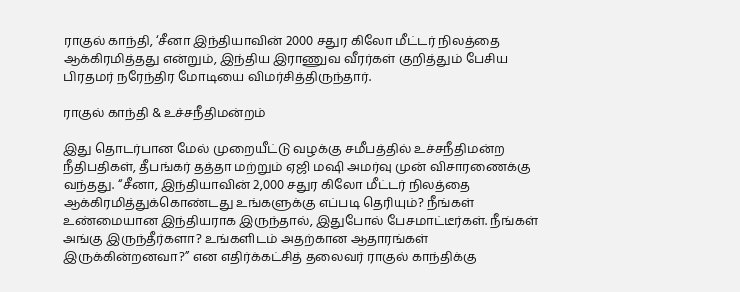ராகுல் காந்தி, ‘சீனா இந்தியாவின் 2000 சதுர கிலோ மீட்டர் நிலத்தை ஆக்கிரமித்தது என்றும், இந்திய இராணுவ வீரர்கள் குறித்தும் பேசிய பிரதமர் நரேந்திர மோடியை விமர்சித்திருந்தார்.

ராகுல் காந்தி & உச்சநீதிமன்றம்

இது தொடர்பான மேல் முறையீட்டு வழக்கு சமீபத்தில் உச்சநீதிமன்ற நீதிபதிகள், தீபங்கர் தத்தா மற்றும் ஏஜி மஷி அமர்வு முன் விசாரணைக்கு வந்தது. “சீனா, இந்தியாவின் 2,000 சதுர கிலோ மீட்டர் நிலத்தை ஆக்கிரமித்துக்கொண்டது உங்களுக்கு எப்படி தெரியும்? நீங்கள் உண்மையான இந்தியராக இருந்தால், இதுபோல் பேசமாட்டீர்கள். நீங்கள் அங்கு இருந்தீர்களா? உங்களிடம் அதற்கான ஆதாரங்கள் இருக்கின்றனவா?” என எதிர்க்கட்சித் தலைவர் ராகுல் காந்திக்கு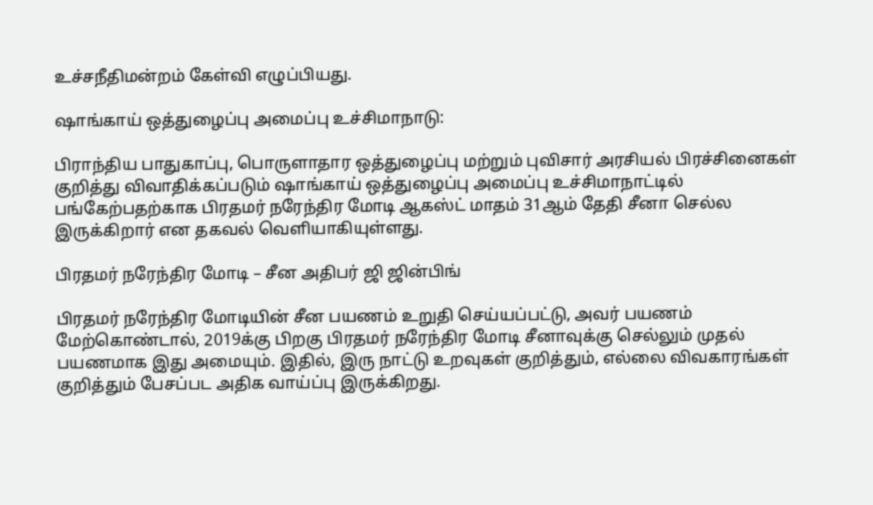உச்சநீதிமன்றம் கேள்வி எழுப்பியது.

ஷாங்காய் ஒத்துழைப்பு அமைப்பு உச்சிமாநாடு:

பிராந்திய பாதுகாப்பு, பொருளாதார ஒத்துழைப்பு மற்றும் புவிசார் அரசியல் பிரச்சினைகள் குறித்து விவாதிக்கப்படும் ஷாங்காய் ஒத்துழைப்பு அமைப்பு உச்சிமாநாட்டில் பங்கேற்பதற்காக பிரதமர் நரேந்திர மோடி ஆகஸ்ட் மாதம் 31ஆம் தேதி சீனா செல்ல இருக்கிறார் என தகவல் வெளியாகியுள்ளது.

பிரதமர் நரேந்திர மோடி – சீன அதிபர் ஜி ஜின்பிங்

பிரதமர் நரேந்திர மோடியின் சீன பயணம் உறுதி செய்யப்பட்டு, அவர் பயணம் மேற்கொண்டால், 2019க்கு பிறகு பிரதமர் நரேந்திர மோடி சீனாவுக்கு செல்லும் முதல் பயணமாக இது அமையும். இதில், இரு நாட்டு உறவுகள் குறித்தும், எல்லை விவகாரங்கள் குறித்தும் பேசப்பட அதிக வாய்ப்பு இருக்கிறது.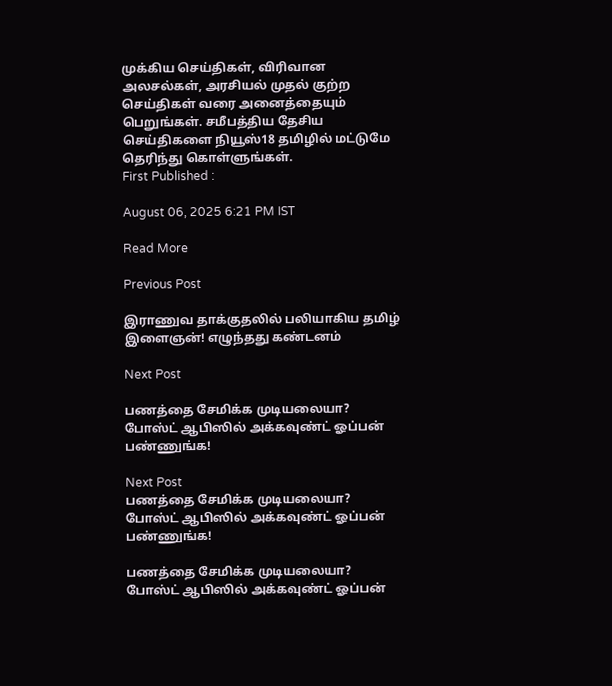முக்கிய செய்திகள், விரிவான அலசல்கள், அரசியல் முதல் குற்ற செய்திகள் வரை அனைத்தையும் பெறுங்கள். சமீபத்திய தேசிய செய்திகளை நியூஸ்18 தமிழில் மட்டுமே தெரிந்து கொள்ளுங்கள்.
First Published :

August 06, 2025 6:21 PM IST

Read More

Previous Post

இராணுவ தாக்குதலில் பலியாகிய தமிழ் இளைஞன்! எழுந்தது கண்டனம்

Next Post

பணத்தை சேமிக்க முடியலையா? போஸ்ட் ஆபிஸில் அக்கவுண்ட் ஓப்பன் பண்ணுங்க!

Next Post
பணத்தை சேமிக்க முடியலையா?  போஸ்ட் ஆபிஸில் அக்கவுண்ட் ஓப்பன் பண்ணுங்க!

பணத்தை சேமிக்க முடியலையா? போஸ்ட் ஆபிஸில் அக்கவுண்ட் ஓப்பன்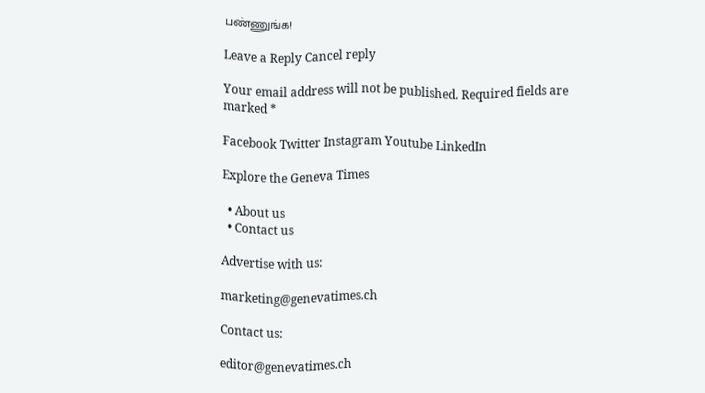பண்ணுங்க!

Leave a Reply Cancel reply

Your email address will not be published. Required fields are marked *

Facebook Twitter Instagram Youtube LinkedIn

Explore the Geneva Times

  • About us
  • Contact us

Advertise with us:

marketing@genevatimes.ch

Contact us:

editor@genevatimes.ch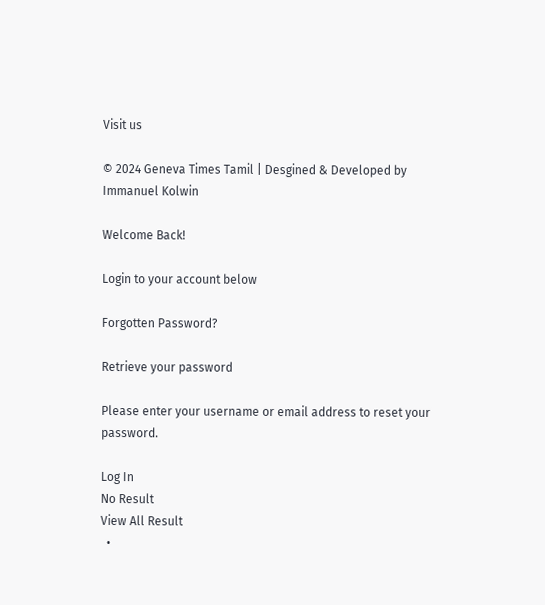Visit us

© 2024 Geneva Times Tamil | Desgined & Developed by Immanuel Kolwin

Welcome Back!

Login to your account below

Forgotten Password?

Retrieve your password

Please enter your username or email address to reset your password.

Log In
No Result
View All Result
  •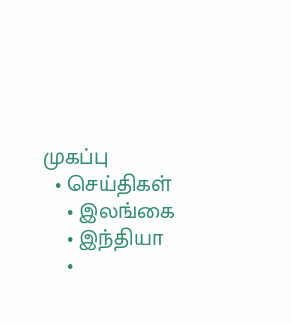முகப்பு
  • செய்திகள்
    • இலங்கை
    • இந்தியா
    •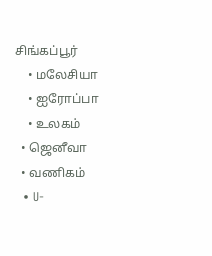சிங்கப்பூர்
    • மலேசியா
    • ஐரோப்பா
    • உலகம்
  • ஜெனீவா
  • வணிகம்
  • U-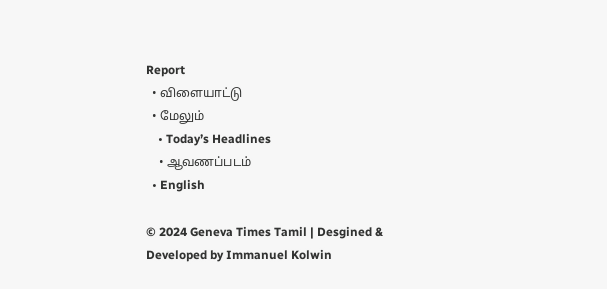Report
  • விளையாட்டு
  • மேலும்
    • Today’s Headlines
    • ஆவணப்படம்
  • English

© 2024 Geneva Times Tamil | Desgined & Developed by Immanuel Kolwin